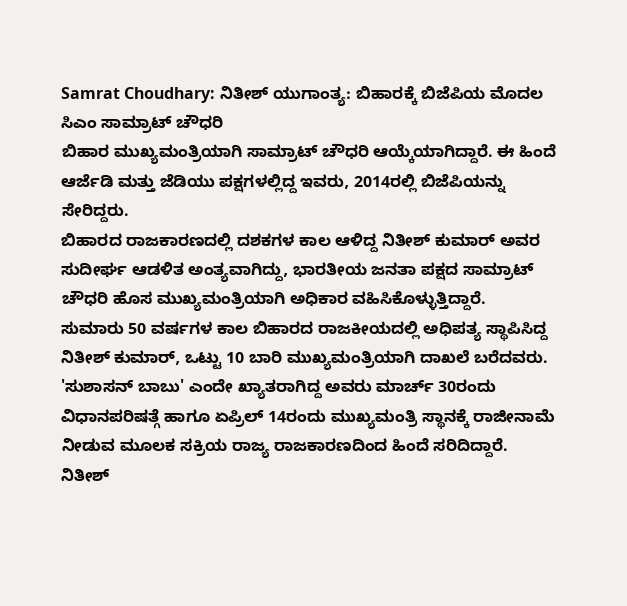Samrat Choudhary: ನಿತೀಶ್ ಯುಗಾಂತ್ಯ: ಬಿಹಾರಕ್ಕೆ ಬಿಜೆಪಿಯ ಮೊದಲ ಸಿಎಂ ಸಾಮ್ರಾಟ್ ಚೌಧರಿ
ಬಿಹಾರ ಮುಖ್ಯಮಂತ್ರಿಯಾಗಿ ಸಾಮ್ರಾಟ್ ಚೌಧರಿ ಆಯ್ಕೆಯಾಗಿದ್ದಾರೆ. ಈ ಹಿಂದೆ ಆರ್ಜೆಡಿ ಮತ್ತು ಜೆಡಿಯು ಪಕ್ಷಗಳಲ್ಲಿದ್ದ ಇವರು, 2014ರಲ್ಲಿ ಬಿಜೆಪಿಯನ್ನು ಸೇರಿದ್ದರು.
ಬಿಹಾರದ ರಾಜಕಾರಣದಲ್ಲಿ ದಶಕಗಳ ಕಾಲ ಆಳಿದ್ದ ನಿತೀಶ್ ಕುಮಾರ್ ಅವರ ಸುದೀರ್ಘ ಆಡಳಿತ ಅಂತ್ಯವಾಗಿದ್ದು, ಭಾರತೀಯ ಜನತಾ ಪಕ್ಷದ ಸಾಮ್ರಾಟ್ ಚೌಧರಿ ಹೊಸ ಮುಖ್ಯಮಂತ್ರಿಯಾಗಿ ಅಧಿಕಾರ ವಹಿಸಿಕೊಳ್ಳುತ್ತಿದ್ದಾರೆ.
ಸುಮಾರು 50 ವರ್ಷಗಳ ಕಾಲ ಬಿಹಾರದ ರಾಜಕೀಯದಲ್ಲಿ ಅಧಿಪತ್ಯ ಸ್ಥಾಪಿಸಿದ್ದ ನಿತೀಶ್ ಕುಮಾರ್, ಒಟ್ಟು 10 ಬಾರಿ ಮುಖ್ಯಮಂತ್ರಿಯಾಗಿ ದಾಖಲೆ ಬರೆದವರು. 'ಸುಶಾಸನ್ ಬಾಬು' ಎಂದೇ ಖ್ಯಾತರಾಗಿದ್ದ ಅವರು ಮಾರ್ಚ್ 30ರಂದು ವಿಧಾನಪರಿಷತ್ಗೆ ಹಾಗೂ ಏಪ್ರಿಲ್ 14ರಂದು ಮುಖ್ಯಮಂತ್ರಿ ಸ್ಥಾನಕ್ಕೆ ರಾಜೀನಾಮೆ ನೀಡುವ ಮೂಲಕ ಸಕ್ರಿಯ ರಾಜ್ಯ ರಾಜಕಾರಣದಿಂದ ಹಿಂದೆ ಸರಿದಿದ್ದಾರೆ.
ನಿತೀಶ್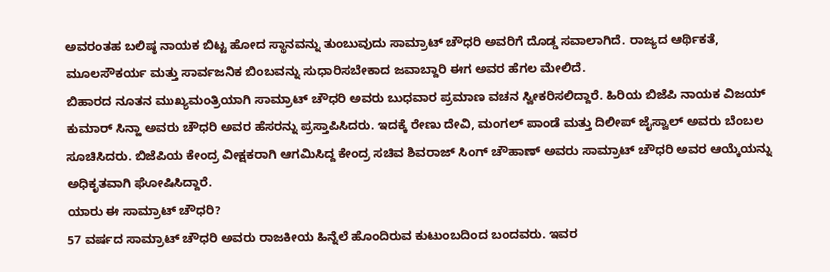ಅವರಂತಹ ಬಲಿಷ್ಠ ನಾಯಕ ಬಿಟ್ಟ ಹೋದ ಸ್ಥಾನವನ್ನು ತುಂಬುವುದು ಸಾಮ್ರಾಟ್ ಚೌಧರಿ ಅವರಿಗೆ ದೊಡ್ಡ ಸವಾಲಾಗಿದೆ. ರಾಜ್ಯದ ಆರ್ಥಿಕತೆ, ಮೂಲಸೌಕರ್ಯ ಮತ್ತು ಸಾರ್ವಜನಿಕ ಬಿಂಬವನ್ನು ಸುಧಾರಿಸಬೇಕಾದ ಜವಾಬ್ದಾರಿ ಈಗ ಅವರ ಹೆಗಲ ಮೇಲಿದೆ.
ಬಿಹಾರದ ನೂತನ ಮುಖ್ಯಮಂತ್ರಿಯಾಗಿ ಸಾಮ್ರಾಟ್ ಚೌಧರಿ ಅವರು ಬುಧವಾರ ಪ್ರಮಾಣ ವಚನ ಸ್ವೀಕರಿಸಲಿದ್ದಾರೆ. ಹಿರಿಯ ಬಿಜೆಪಿ ನಾಯಕ ವಿಜಯ್ ಕುಮಾರ್ ಸಿನ್ಹಾ ಅವರು ಚೌಧರಿ ಅವರ ಹೆಸರನ್ನು ಪ್ರಸ್ತಾಪಿಸಿದರು. ಇದಕ್ಕೆ ರೇಣು ದೇವಿ, ಮಂಗಲ್ ಪಾಂಡೆ ಮತ್ತು ದಿಲೀಪ್ ಜೈಸ್ವಾಲ್ ಅವರು ಬೆಂಬಲ ಸೂಚಿಸಿದರು. ಬಿಜೆಪಿಯ ಕೇಂದ್ರ ವೀಕ್ಷಕರಾಗಿ ಆಗಮಿಸಿದ್ದ ಕೇಂದ್ರ ಸಚಿವ ಶಿವರಾಜ್ ಸಿಂಗ್ ಚೌಹಾಣ್ ಅವರು ಸಾಮ್ರಾಟ್ ಚೌಧರಿ ಅವರ ಆಯ್ಕೆಯನ್ನು ಅಧಿಕೃತವಾಗಿ ಘೋಷಿಸಿದ್ದಾರೆ.
ಯಾರು ಈ ಸಾಮ್ರಾಟ್ ಚೌಧರಿ?
57 ವರ್ಷದ ಸಾಮ್ರಾಟ್ ಚೌಧರಿ ಅವರು ರಾಜಕೀಯ ಹಿನ್ನೆಲೆ ಹೊಂದಿರುವ ಕುಟುಂಬದಿಂದ ಬಂದವರು. ಇವರ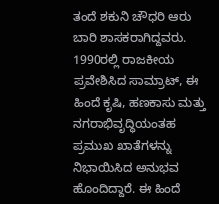ತಂದೆ ಶಕುನಿ ಚೌಧರಿ ಆರು ಬಾರಿ ಶಾಸಕರಾಗಿದ್ದವರು. 1990ರಲ್ಲಿ ರಾಜಕೀಯ ಪ್ರವೇಶಿಸಿದ ಸಾಮ್ರಾಟ್, ಈ ಹಿಂದೆ ಕೃಷಿ, ಹಣಕಾಸು ಮತ್ತು ನಗರಾಭಿವೃದ್ಧಿಯಂತಹ ಪ್ರಮುಖ ಖಾತೆಗಳನ್ನು ನಿಭಾಯಿಸಿದ ಅನುಭವ ಹೊಂದಿದ್ದಾರೆ. ಈ ಹಿಂದೆ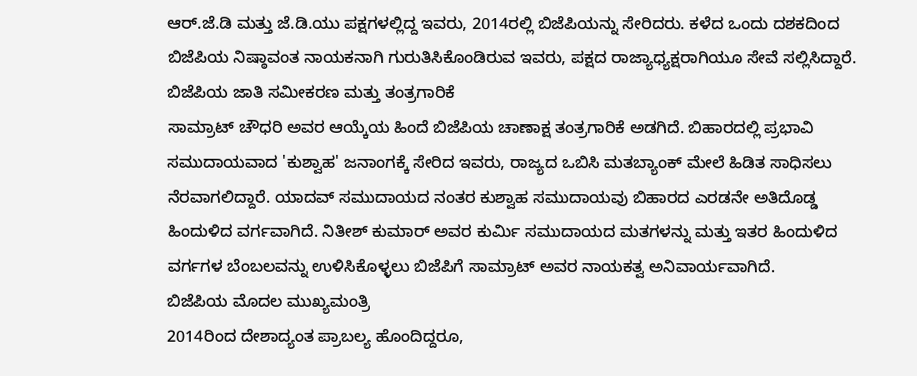ಆರ್.ಜೆ.ಡಿ ಮತ್ತು ಜೆ.ಡಿ.ಯು ಪಕ್ಷಗಳಲ್ಲಿದ್ದ ಇವರು, 2014ರಲ್ಲಿ ಬಿಜೆಪಿಯನ್ನು ಸೇರಿದರು. ಕಳೆದ ಒಂದು ದಶಕದಿಂದ ಬಿಜೆಪಿಯ ನಿಷ್ಠಾವಂತ ನಾಯಕನಾಗಿ ಗುರುತಿಸಿಕೊಂಡಿರುವ ಇವರು, ಪಕ್ಷದ ರಾಜ್ಯಾಧ್ಯಕ್ಷರಾಗಿಯೂ ಸೇವೆ ಸಲ್ಲಿಸಿದ್ದಾರೆ.
ಬಿಜೆಪಿಯ ಜಾತಿ ಸಮೀಕರಣ ಮತ್ತು ತಂತ್ರಗಾರಿಕೆ
ಸಾಮ್ರಾಟ್ ಚೌಧರಿ ಅವರ ಆಯ್ಕೆಯ ಹಿಂದೆ ಬಿಜೆಪಿಯ ಚಾಣಾಕ್ಷ ತಂತ್ರಗಾರಿಕೆ ಅಡಗಿದೆ. ಬಿಹಾರದಲ್ಲಿ ಪ್ರಭಾವಿ ಸಮುದಾಯವಾದ 'ಕುಶ್ವಾಹ' ಜನಾಂಗಕ್ಕೆ ಸೇರಿದ ಇವರು, ರಾಜ್ಯದ ಒಬಿಸಿ ಮತಬ್ಯಾಂಕ್ ಮೇಲೆ ಹಿಡಿತ ಸಾಧಿಸಲು ನೆರವಾಗಲಿದ್ದಾರೆ. ಯಾದವ್ ಸಮುದಾಯದ ನಂತರ ಕುಶ್ವಾಹ ಸಮುದಾಯವು ಬಿಹಾರದ ಎರಡನೇ ಅತಿದೊಡ್ಡ ಹಿಂದುಳಿದ ವರ್ಗವಾಗಿದೆ. ನಿತೀಶ್ ಕುಮಾರ್ ಅವರ ಕುರ್ಮಿ ಸಮುದಾಯದ ಮತಗಳನ್ನು ಮತ್ತು ಇತರ ಹಿಂದುಳಿದ ವರ್ಗಗಳ ಬೆಂಬಲವನ್ನು ಉಳಿಸಿಕೊಳ್ಳಲು ಬಿಜೆಪಿಗೆ ಸಾಮ್ರಾಟ್ ಅವರ ನಾಯಕತ್ವ ಅನಿವಾರ್ಯವಾಗಿದೆ.
ಬಿಜೆಪಿಯ ಮೊದಲ ಮುಖ್ಯಮಂತ್ರಿ
2014ರಿಂದ ದೇಶಾದ್ಯಂತ ಪ್ರಾಬಲ್ಯ ಹೊಂದಿದ್ದರೂ,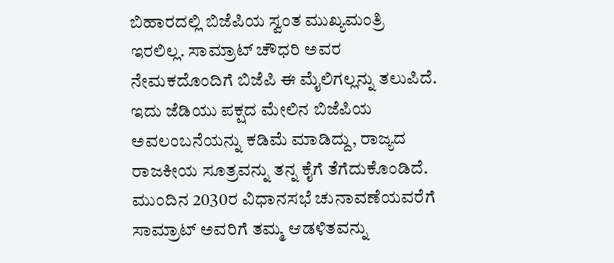ಬಿಹಾರದಲ್ಲಿ ಬಿಜೆಪಿಯ ಸ್ವಂತ ಮುಖ್ಯಮಂತ್ರಿ ಇರಲಿಲ್ಲ. ಸಾಮ್ರಾಟ್ ಚೌಧರಿ ಅವರ ನೇಮಕದೊಂದಿಗೆ ಬಿಜೆಪಿ ಈ ಮೈಲಿಗಲ್ಲನ್ನು ತಲುಪಿದೆ. ಇದು ಜೆಡಿಯು ಪಕ್ಷದ ಮೇಲಿನ ಬಿಜೆಪಿಯ ಅವಲಂಬನೆಯನ್ನು ಕಡಿಮೆ ಮಾಡಿದ್ದು, ರಾಜ್ಯದ ರಾಜಕೀಯ ಸೂತ್ರವನ್ನು ತನ್ನ ಕೈಗೆ ತೆಗೆದುಕೊಂಡಿದೆ. ಮುಂದಿನ 2030ರ ವಿಧಾನಸಭೆ ಚುನಾವಣೆಯವರೆಗೆ ಸಾಮ್ರಾಟ್ ಅವರಿಗೆ ತಮ್ಮ ಆಡಳಿತವನ್ನು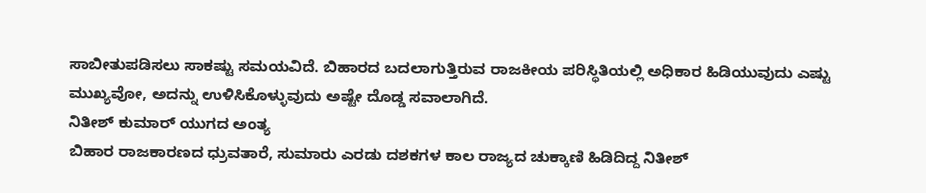ಸಾಬೀತುಪಡಿಸಲು ಸಾಕಷ್ಟು ಸಮಯವಿದೆ. ಬಿಹಾರದ ಬದಲಾಗುತ್ತಿರುವ ರಾಜಕೀಯ ಪರಿಸ್ಥಿತಿಯಲ್ಲಿ ಅಧಿಕಾರ ಹಿಡಿಯುವುದು ಎಷ್ಟು ಮುಖ್ಯವೋ, ಅದನ್ನು ಉಳಿಸಿಕೊಳ್ಳುವುದು ಅಷ್ಟೇ ದೊಡ್ಡ ಸವಾಲಾಗಿದೆ.
ನಿತೀಶ್ ಕುಮಾರ್ ಯುಗದ ಅಂತ್ಯ
ಬಿಹಾರ ರಾಜಕಾರಣದ ಧ್ರುವತಾರೆ, ಸುಮಾರು ಎರಡು ದಶಕಗಳ ಕಾಲ ರಾಜ್ಯದ ಚುಕ್ಕಾಣಿ ಹಿಡಿದಿದ್ದ ನಿತೀಶ್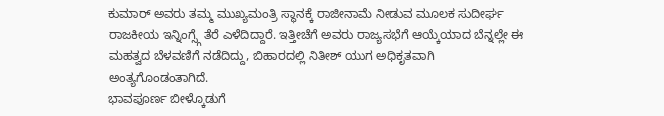ಕುಮಾರ್ ಅವರು ತಮ್ಮ ಮುಖ್ಯಮಂತ್ರಿ ಸ್ಥಾನಕ್ಕೆ ರಾಜೀನಾಮೆ ನೀಡುವ ಮೂಲಕ ಸುದೀರ್ಘ ರಾಜಕೀಯ ಇನ್ನಿಂಗ್ಸ್ಗೆ ತೆರೆ ಎಳೆದಿದ್ದಾರೆ. ಇತ್ತೀಚೆಗೆ ಅವರು ರಾಜ್ಯಸಭೆಗೆ ಆಯ್ಕೆಯಾದ ಬೆನ್ನಲ್ಲೇ ಈ ಮಹತ್ವದ ಬೆಳವಣಿಗೆ ನಡೆದಿದ್ದು, ಬಿಹಾರದಲ್ಲಿ ನಿತೀಶ್ ಯುಗ ಅಧಿಕೃತವಾಗಿ ಅಂತ್ಯಗೊಂಡಂತಾಗಿದೆ.
ಭಾವಪೂರ್ಣ ಬೀಳ್ಕೊಡುಗೆ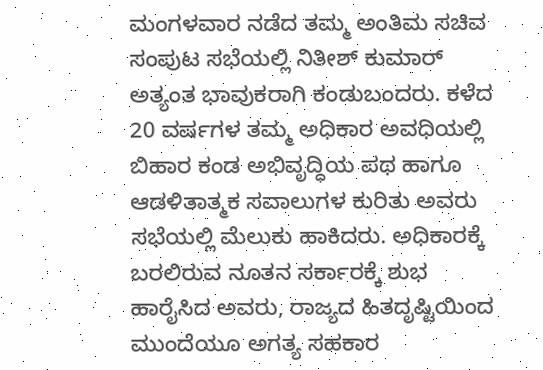ಮಂಗಳವಾರ ನಡೆದ ತಮ್ಮ ಅಂತಿಮ ಸಚಿವ ಸಂಪುಟ ಸಭೆಯಲ್ಲಿ ನಿತೀಶ್ ಕುಮಾರ್ ಅತ್ಯಂತ ಭಾವುಕರಾಗಿ ಕಂಡುಬಂದರು. ಕಳೆದ 20 ವರ್ಷಗಳ ತಮ್ಮ ಅಧಿಕಾರ ಅವಧಿಯಲ್ಲಿ ಬಿಹಾರ ಕಂಡ ಅಭಿವೃದ್ಧಿಯ ಪಥ ಹಾಗೂ ಆಡಳಿತಾತ್ಮಕ ಸವಾಲುಗಳ ಕುರಿತು ಅವರು ಸಭೆಯಲ್ಲಿ ಮೆಲುಕು ಹಾಕಿದರು. ಅಧಿಕಾರಕ್ಕೆ ಬರಲಿರುವ ನೂತನ ಸರ್ಕಾರಕ್ಕೆ ಶುಭ ಹಾರೈಸಿದ ಅವರು, ರಾಜ್ಯದ ಹಿತದೃಷ್ಟಿಯಿಂದ ಮುಂದೆಯೂ ಅಗತ್ಯ ಸಹಕಾರ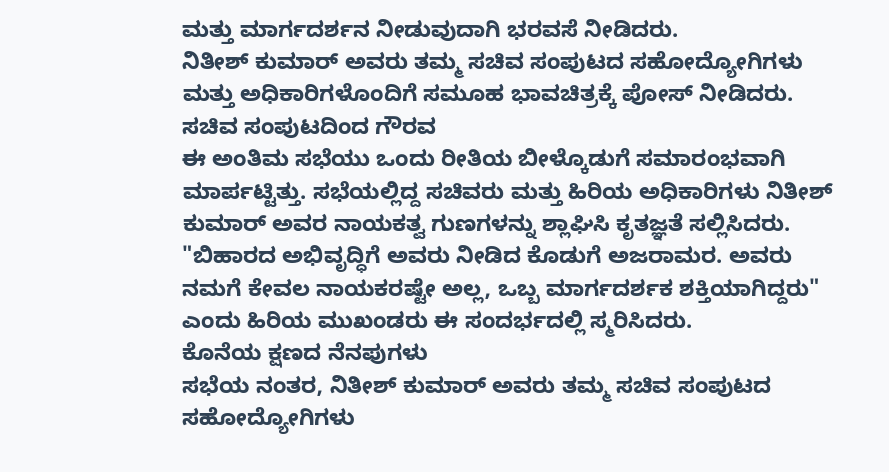ಮತ್ತು ಮಾರ್ಗದರ್ಶನ ನೀಡುವುದಾಗಿ ಭರವಸೆ ನೀಡಿದರು.
ನಿತೀಶ್ ಕುಮಾರ್ ಅವರು ತಮ್ಮ ಸಚಿವ ಸಂಪುಟದ ಸಹೋದ್ಯೋಗಿಗಳು ಮತ್ತು ಅಧಿಕಾರಿಗಳೊಂದಿಗೆ ಸಮೂಹ ಭಾವಚಿತ್ರಕ್ಕೆ ಪೋಸ್ ನೀಡಿದರು.
ಸಚಿವ ಸಂಪುಟದಿಂದ ಗೌರವ
ಈ ಅಂತಿಮ ಸಭೆಯು ಒಂದು ರೀತಿಯ ಬೀಳ್ಕೊಡುಗೆ ಸಮಾರಂಭವಾಗಿ ಮಾರ್ಪಟ್ಟಿತ್ತು. ಸಭೆಯಲ್ಲಿದ್ದ ಸಚಿವರು ಮತ್ತು ಹಿರಿಯ ಅಧಿಕಾರಿಗಳು ನಿತೀಶ್ ಕುಮಾರ್ ಅವರ ನಾಯಕತ್ವ ಗುಣಗಳನ್ನು ಶ್ಲಾಘಿಸಿ ಕೃತಜ್ಞತೆ ಸಲ್ಲಿಸಿದರು. "ಬಿಹಾರದ ಅಭಿವೃದ್ಧಿಗೆ ಅವರು ನೀಡಿದ ಕೊಡುಗೆ ಅಜರಾಮರ. ಅವರು ನಮಗೆ ಕೇವಲ ನಾಯಕರಷ್ಟೇ ಅಲ್ಲ, ಒಬ್ಬ ಮಾರ್ಗದರ್ಶಕ ಶಕ್ತಿಯಾಗಿದ್ದರು" ಎಂದು ಹಿರಿಯ ಮುಖಂಡರು ಈ ಸಂದರ್ಭದಲ್ಲಿ ಸ್ಮರಿಸಿದರು.
ಕೊನೆಯ ಕ್ಷಣದ ನೆನಪುಗಳು
ಸಭೆಯ ನಂತರ, ನಿತೀಶ್ ಕುಮಾರ್ ಅವರು ತಮ್ಮ ಸಚಿವ ಸಂಪುಟದ ಸಹೋದ್ಯೋಗಿಗಳು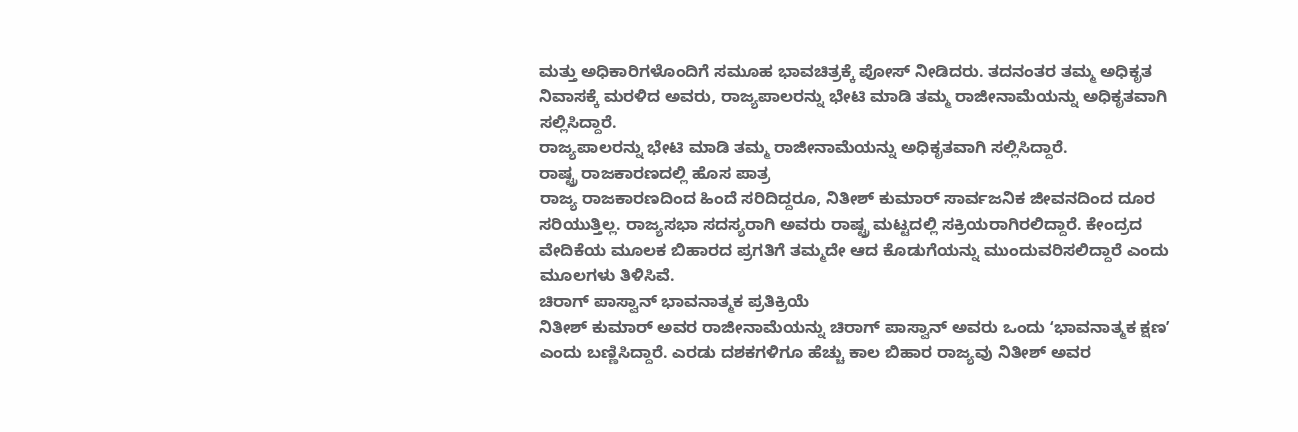ಮತ್ತು ಅಧಿಕಾರಿಗಳೊಂದಿಗೆ ಸಮೂಹ ಭಾವಚಿತ್ರಕ್ಕೆ ಪೋಸ್ ನೀಡಿದರು. ತದನಂತರ ತಮ್ಮ ಅಧಿಕೃತ ನಿವಾಸಕ್ಕೆ ಮರಳಿದ ಅವರು, ರಾಜ್ಯಪಾಲರನ್ನು ಭೇಟಿ ಮಾಡಿ ತಮ್ಮ ರಾಜೀನಾಮೆಯನ್ನು ಅಧಿಕೃತವಾಗಿ ಸಲ್ಲಿಸಿದ್ದಾರೆ.
ರಾಜ್ಯಪಾಲರನ್ನು ಭೇಟಿ ಮಾಡಿ ತಮ್ಮ ರಾಜೀನಾಮೆಯನ್ನು ಅಧಿಕೃತವಾಗಿ ಸಲ್ಲಿಸಿದ್ದಾರೆ.
ರಾಷ್ಟ್ರ ರಾಜಕಾರಣದಲ್ಲಿ ಹೊಸ ಪಾತ್ರ
ರಾಜ್ಯ ರಾಜಕಾರಣದಿಂದ ಹಿಂದೆ ಸರಿದಿದ್ದರೂ, ನಿತೀಶ್ ಕುಮಾರ್ ಸಾರ್ವಜನಿಕ ಜೀವನದಿಂದ ದೂರ ಸರಿಯುತ್ತಿಲ್ಲ. ರಾಜ್ಯಸಭಾ ಸದಸ್ಯರಾಗಿ ಅವರು ರಾಷ್ಟ್ರ ಮಟ್ಟದಲ್ಲಿ ಸಕ್ರಿಯರಾಗಿರಲಿದ್ದಾರೆ. ಕೇಂದ್ರದ ವೇದಿಕೆಯ ಮೂಲಕ ಬಿಹಾರದ ಪ್ರಗತಿಗೆ ತಮ್ಮದೇ ಆದ ಕೊಡುಗೆಯನ್ನು ಮುಂದುವರಿಸಲಿದ್ದಾರೆ ಎಂದು ಮೂಲಗಳು ತಿಳಿಸಿವೆ.
ಚಿರಾಗ್ ಪಾಸ್ವಾನ್ ಭಾವನಾತ್ಮಕ ಪ್ರತಿಕ್ರಿಯೆ
ನಿತೀಶ್ ಕುಮಾರ್ ಅವರ ರಾಜೀನಾಮೆಯನ್ನು ಚಿರಾಗ್ ಪಾಸ್ವಾನ್ ಅವರು ಒಂದು ʻಭಾವನಾತ್ಮಕ ಕ್ಷಣʼ ಎಂದು ಬಣ್ಣಿಸಿದ್ದಾರೆ. ಎರಡು ದಶಕಗಳಿಗೂ ಹೆಚ್ಚು ಕಾಲ ಬಿಹಾರ ರಾಜ್ಯವು ನಿತೀಶ್ ಅವರ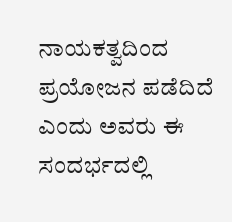ನಾಯಕತ್ವದಿಂದ ಪ್ರಯೋಜನ ಪಡೆದಿದೆ ಎಂದು ಅವರು ಈ ಸಂದರ್ಭದಲ್ಲಿ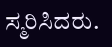ಸ್ಮರಿಸಿದರು.